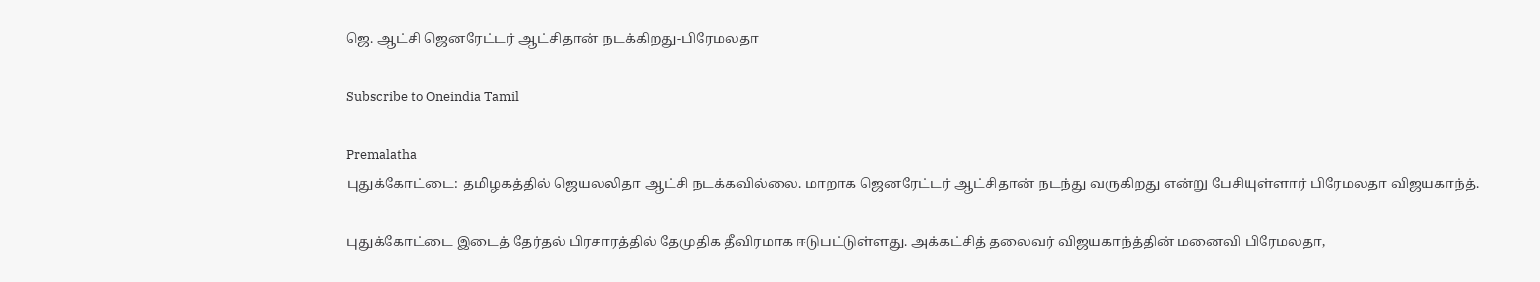ஜெ. ஆட்சி ஜெனரேட்டர் ஆட்சிதான் நடக்கிறது-பிரேமலதா

Subscribe to Oneindia Tamil

Premalatha
புதுக்கோட்டை: தமிழகத்தில் ஜெயலலிதா ஆட்சி நடக்கவில்லை. மாறாக ஜெனரேட்டர் ஆட்சிதான் நடந்து வருகிறது என்று பேசியுள்ளார் பிரேமலதா விஜயகாந்த்.

புதுக்கோட்டை இடைத் தேர்தல் பிரசாரத்தில் தேமுதிக தீவிரமாக ஈடுபட்டுள்ளது. அக்கட்சித் தலைவர் விஜயகாந்த்தின் மனைவி பிரேமலதா,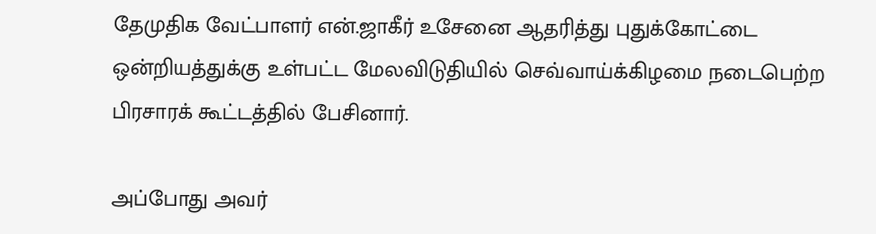தேமுதிக வேட்பாளர் என்.ஜாகீர் உசேனை ஆதரித்து புதுக்கோட்டை ஒன்றியத்துக்கு உள்பட்ட மேலவிடுதியில் செவ்வாய்க்கிழமை நடைபெற்ற பிரசாரக் கூட்டத்தில் பேசினார்.

அப்போது அவர்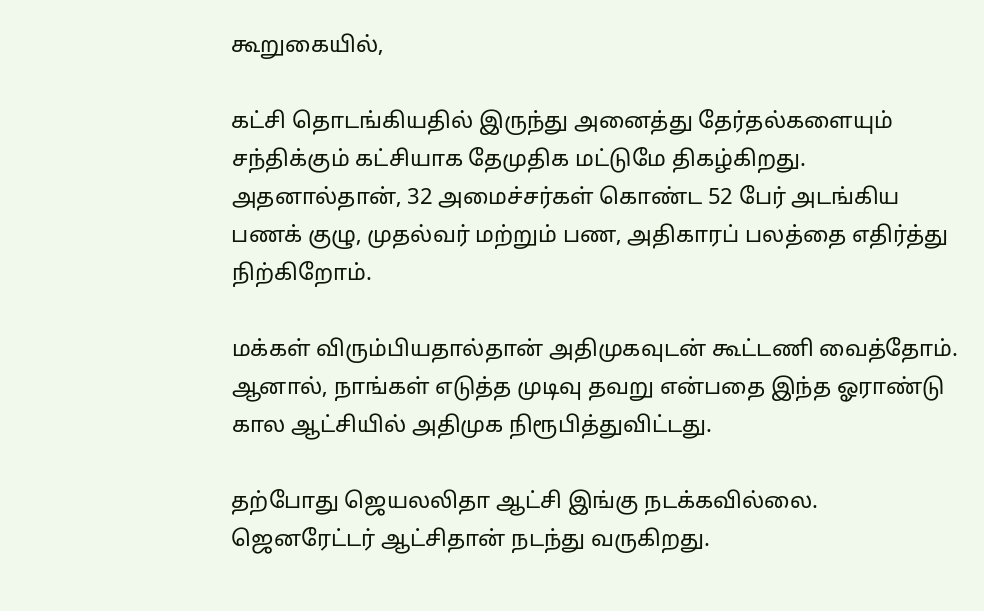கூறுகையில்,

கட்சி தொடங்கியதில் இருந்து அனைத்து தேர்தல்களையும் சந்திக்கும் கட்சியாக தேமுதிக மட்டுமே திகழ்கிறது. அதனால்தான், 32 அமைச்சர்கள் கொண்ட 52 பேர் அடங்கிய பணக் குழு, முதல்வர் மற்றும் பண, அதிகாரப் பலத்தை எதிர்த்து நிற்கிறோம்.

மக்கள் விரும்பியதால்தான் அதிமுகவுடன் கூட்டணி வைத்தோம். ஆனால், நாங்கள் எடுத்த முடிவு தவறு என்பதை இந்த ஓராண்டு கால ஆட்சியில் அதிமுக நிரூபித்துவிட்டது.

தற்போது ஜெயலலிதா ஆட்சி இங்கு நடக்கவில்லை. ஜெனரேட்டர் ஆட்சிதான் நடந்து வருகிறது.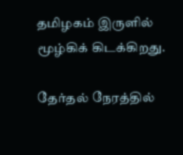தமிழகம் இருளில் மூழ்கிக் கிடக்கிறது.

தேர்தல் நேரத்தில்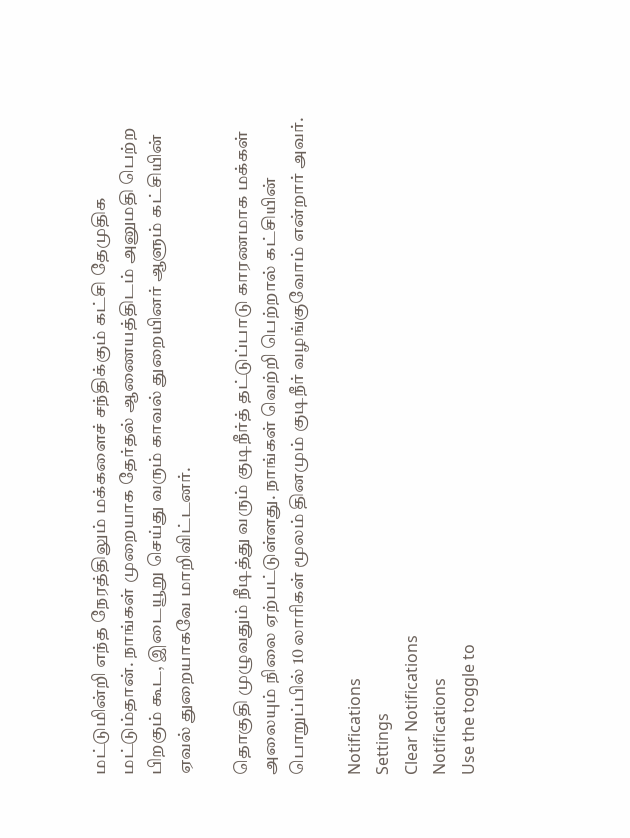மட்டுமின்றி எந்த நேரத்திலும் மக்களைச் சந்திக்கும் கட்சி தேமுதிக மட்டும்தான். நாங்கள் முறையாக தேர்தல் ஆணையத்திடம் அனுமதி பெற்ற பிறகும் கூட, இடையூறு செய்து வரும் காவல் துறையினர் ஆளும் கட்சியின் ஏவல் துறையாகவே மாறிவிட்டனர்.

தொகுதி முழுவதும் நீடித்து வரும் குடிநீர்த் தட்டுப்பாடு காரணமாக மக்கள் அலையும் நிலை ஏற்பட்டுள்ளது. நாங்கள் வெற்றி பெற்றால் கட்சியின் பொறுப்பில் 10 லாரிகள் மூலம் தினமும் குடிநீர் வழங்குவோம் என்றார் அவர்.

Notifications
Settings
Clear Notifications
Notifications
Use the toggle to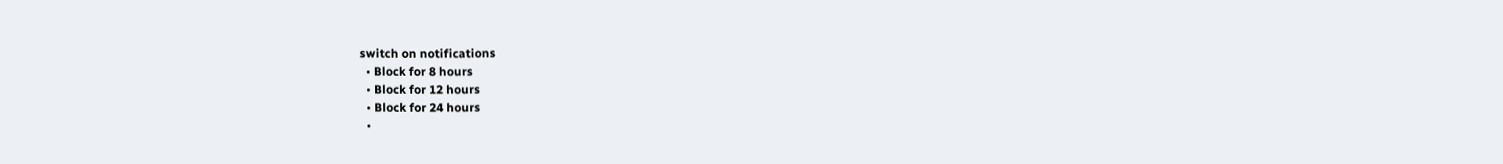switch on notifications
  • Block for 8 hours
  • Block for 12 hours
  • Block for 24 hours
  •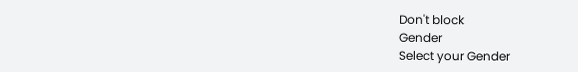Don't block
Gender
Select your Gender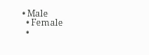• Male
  • Female
  •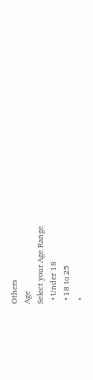Others
Age
Select your Age Range
  • Under 18
  • 18 to 25
  •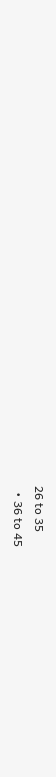26 to 35
  • 36 to 45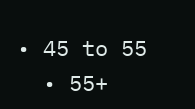• 45 to 55
  • 55+